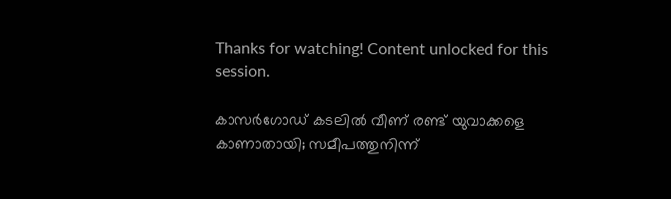Thanks for watching! Content unlocked for this session.

കാസർഗോഡ് കടലിൽ വീണ് രണ്ട് യുവാക്കളെ കാണാതായി; സമീപത്തുനിന്ന്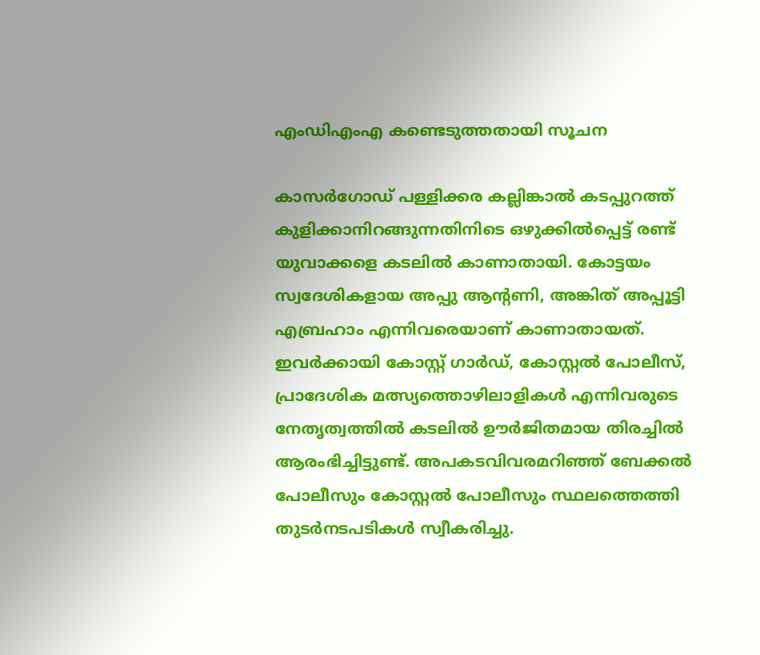എംഡിഎംഎ കണ്ടെടുത്തതായി സൂചന

കാസർഗോഡ് പള്ളിക്കര കല്ലിങ്കാൽ കടപ്പുറത്ത് കുളിക്കാനിറങ്ങുന്നതിനിടെ ഒഴുക്കിൽപ്പെട്ട് രണ്ട് യുവാക്കളെ കടലിൽ കാണാതായി. കോട്ടയം സ്വദേശികളായ അപ്പു ആന്റണി, അങ്കിത് അപ്പൂട്ടി എബ്രഹാം എന്നിവരെയാണ് കാണാതായത്. ഇവർക്കായി കോസ്റ്റ് ഗാർഡ്, കോസ്റ്റൽ പോലീസ്, പ്രാദേശിക മത്സ്യത്തൊഴിലാളികൾ എന്നിവരുടെ നേതൃത്വത്തിൽ കടലിൽ ഊർജിതമായ തിരച്ചിൽ ആരംഭിച്ചിട്ടുണ്ട്. അപകടവിവരമറിഞ്ഞ് ബേക്കൽ പോലീസും കോസ്റ്റൽ പോലീസും സ്ഥലത്തെത്തി തുടർനടപടികൾ സ്വീകരിച്ചു.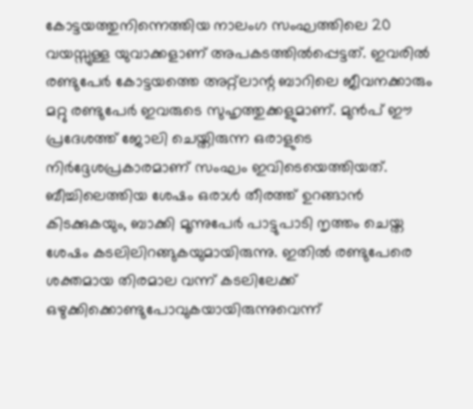കോട്ടയത്തുനിന്നെത്തിയ നാലംഗ സംഘത്തിലെ 20 വയസ്സുള്ള യുവാക്കളാണ് അപകടത്തിൽപ്പെട്ടത്. ഇവരിൽ രണ്ടുപേർ കോട്ടയത്തെ അറ്റ്ലാന്റ ബാറിലെ ജീവനക്കാരും മറ്റു രണ്ടുപേർ ഇവരുടെ സുഹൃത്തുക്കളുമാണ്. മുൻപ് ഈ പ്രദേശത്ത് ജോലി ചെയ്തിരുന്ന ഒരാളുടെ നിർദ്ദേശപ്രകാരമാണ് സംഘം ഇവിടെയെത്തിയത്. ബീച്ചിലെത്തിയ ശേഷം ഒരാൾ തീരത്ത് ഉറങ്ങാൻ കിടക്കുകയും, ബാക്കി മൂന്നുപേർ പാട്ടുപാടി നൃത്തം ചെയ്ത ശേഷം കടലിലിറങ്ങുകയുമായിരുന്നു. ഇതിൽ രണ്ടുപേരെ ശക്തമായ തിരമാല വന്ന് കടലിലേക്ക് ഒഴുക്കിക്കൊണ്ടുപോവുകയായിരുന്നുവെന്ന്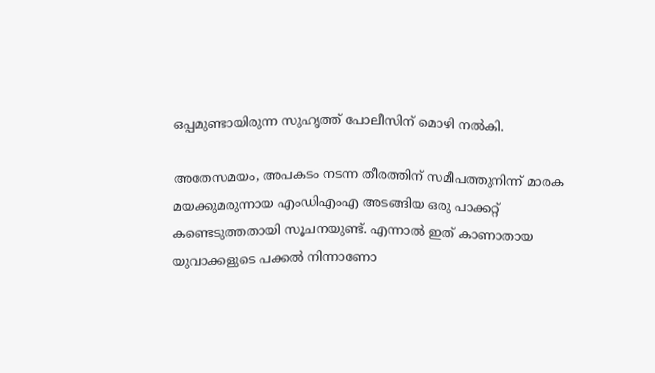ഒപ്പമുണ്ടായിരുന്ന സുഹൃത്ത് പോലീസിന് മൊഴി നൽകി.

അതേസമയം, അപകടം നടന്ന തീരത്തിന് സമീപത്തുനിന്ന് മാരക മയക്കുമരുന്നായ എംഡിഎംഎ അടങ്ങിയ ഒരു പാക്കറ്റ് കണ്ടെടുത്തതായി സൂചനയുണ്ട്. എന്നാൽ ഇത് കാണാതായ യുവാക്കളുടെ പക്കൽ നിന്നാണോ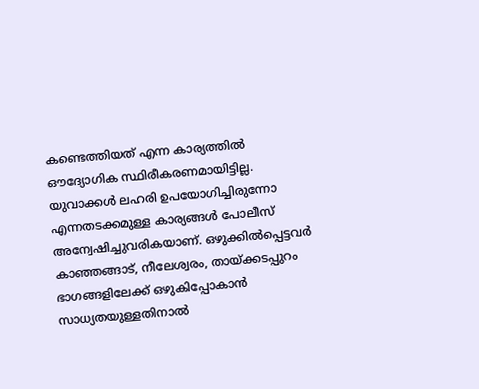കണ്ടെത്തിയത് എന്ന കാര്യത്തിൽ ഔദ്യോഗിക സ്ഥിരീകരണമായിട്ടില്ല. യുവാക്കൾ ലഹരി ഉപയോഗിച്ചിരുന്നോ എന്നതടക്കമുള്ള കാര്യങ്ങൾ പോലീസ് അന്വേഷിച്ചുവരികയാണ്. ഒഴുക്കിൽപ്പെട്ടവർ കാഞ്ഞങ്ങാട്, നീലേശ്വരം, തായ്ക്കടപ്പുറം ഭാഗങ്ങളിലേക്ക് ഒഴുകിപ്പോകാൻ സാധ്യതയുള്ളതിനാൽ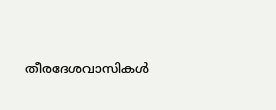തീരദേശവാസികൾ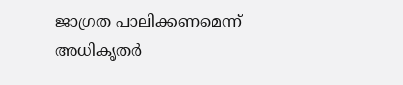ജാഗ്രത പാലിക്കണമെന്ന് അധികൃതർ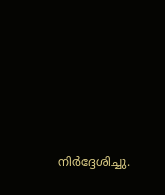നിർദ്ദേശിച്ചു.